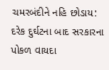ચમરબંદીને નહિ છોડાય: દરેક દુર્ઘટના બાદ સરકારના પોકળ વાયદા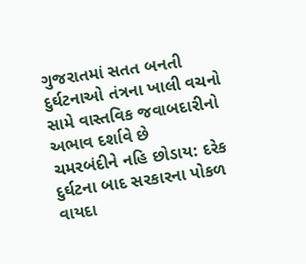ગુજરાતમાં સતત બનતી દુર્ઘટનાઓ તંત્રના ખાલી વચનો સામે વાસ્તવિક જવાબદારીનો અભાવ દર્શાવે છે
ચમરબંદીને નહિ છોડાય: દરેક દુર્ઘટના બાદ સરકારના પોકળ વાયદા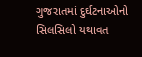ગુજરાતમાં દુર્ઘટનાઓનો સિલસિલો યથાવત